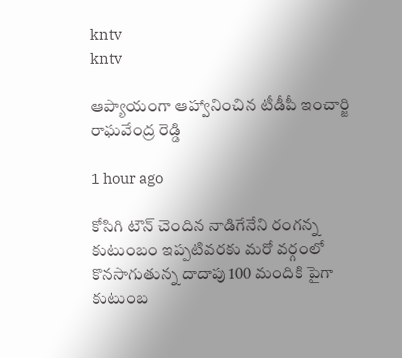kntv
kntv

ఆప్యాయంగా ఆహ్వానించిన టీడీపీ ఇంచార్జి రాఘవేంద్ర రెడ్డి

1 hour ago

కోసిగి టౌన్ చెందిన నాడిగేనేని రంగన్న కుటుంబం ఇప్పటివరకు మరో వర్గంలో కొనసాగుతున్న దాదాపు 100 మందికి పైగా కుటుంబ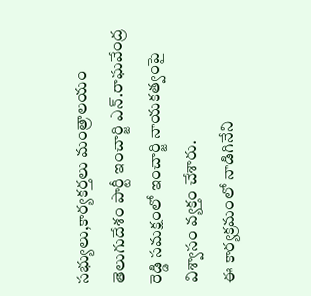సభ్యులు,కార్యకర్తలు మంత్రాలయం తెలుగుదేశం పార్టీ ఇంచార్జి ఎన్.రాఘవేంద్ర రెడ్డి సమక్షంలో ఇంచార్జి నాయకత్వంపై విశ్వాసం వ్యక్తం చేశారు.
ఈ కార్యక్రమంలో నాడిగినేని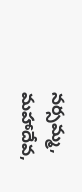నర్సమ్మ, మహాదేవ,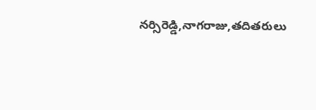నర్సిరెడ్డి,నాగరాజు,తదితరులు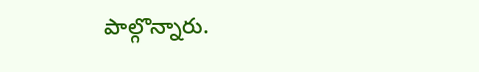పాల్గొన్నారు.